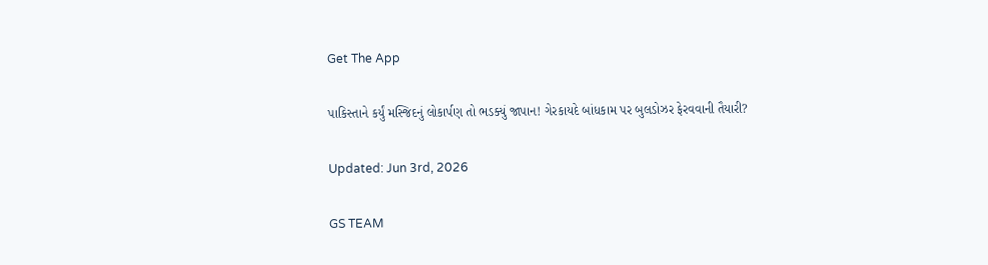Get The App

પાકિસ્તાને કર્યું મસ્જિદનું લોકાર્પણ તો ભડક્યું જાપાન! ગેરકાયદે બાંધકામ પર બુલડોઝર ફેરવવાની તૈયારી?

Updated: Jun 3rd, 2026

GS TEAM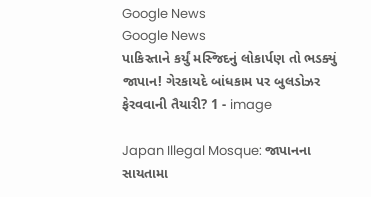Google News
Google News
પાકિસ્તાને કર્યું મસ્જિદનું લોકાર્પણ તો ભડક્યું જાપાન! ગેરકાયદે બાંધકામ પર બુલડોઝર ફેરવવાની તૈયારી? 1 - image

Japan Illegal Mosque: જાપાનના સાયતામા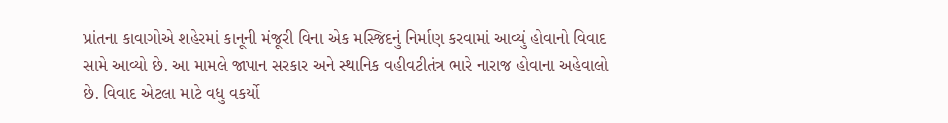પ્રાંતના કાવાગોએ શહેરમાં કાનૂની મંજૂરી વિના એક મસ્જિદનું નિર્માણ કરવામાં આવ્યું હોવાનો વિવાદ સામે આવ્યો છે. આ મામલે જાપાન સરકાર અને સ્થાનિક વહીવટીતંત્ર ભારે નારાજ હોવાના અહેવાલો છે. વિવાદ એટલા માટે વધુ વકર્યો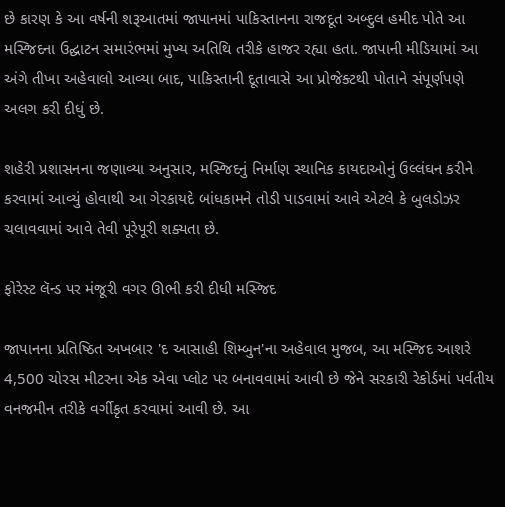છે કારણ કે આ વર્ષની શરૂઆતમાં જાપાનમાં પાકિસ્તાનના રાજદૂત અબ્દુલ હમીદ પોતે આ મસ્જિદના ઉદ્ઘાટન સમારંભમાં મુખ્ય અતિથિ તરીકે હાજર રહ્યા હતા. જાપાની મીડિયામાં આ અંગે તીખા અહેવાલો આવ્યા બાદ, પાકિસ્તાની દૂતાવાસે આ પ્રોજેક્ટથી પોતાને સંપૂર્ણપણે અલગ કરી દીધું છે.

શહેરી પ્રશાસનના જણાવ્યા અનુસાર, મસ્જિદનું નિર્માણ સ્થાનિક કાયદાઓનું ઉલ્લંઘન કરીને કરવામાં આવ્યું હોવાથી આ ગેરકાયદે બાંધકામને તોડી પાડવામાં આવે એટલે કે બુલડોઝર ચલાવવામાં આવે તેવી પૂરેપૂરી શક્યતા છે.

ફોરેસ્ટ લૅન્ડ પર મંજૂરી વગર ઊભી કરી દીધી મસ્જિદ

જાપાનના પ્રતિષ્ઠિત અખબાર 'દ આસાહી શિમ્બુન'ના અહેવાલ મુજબ, આ મસ્જિદ આશરે 4,500 ચોરસ મીટરના એક એવા પ્લોટ પર બનાવવામાં આવી છે જેને સરકારી રેકોર્ડમાં પર્વતીય વનજમીન તરીકે વર્ગીકૃત કરવામાં આવી છે. આ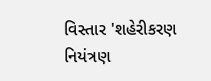વિસ્તાર 'શહેરીકરણ નિયંત્રણ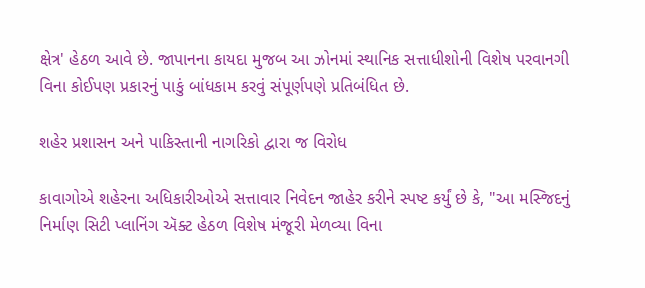ક્ષેત્ર' હેઠળ આવે છે. જાપાનના કાયદા મુજબ આ ઝોનમાં સ્થાનિક સત્તાધીશોની વિશેષ પરવાનગી વિના કોઈપણ પ્રકારનું પાકું બાંધકામ કરવું સંપૂર્ણપણે પ્રતિબંધિત છે.

શહેર પ્રશાસન અને પાકિસ્તાની નાગરિકો દ્વારા જ વિરોધ

કાવાગોએ શહેરના અધિકારીઓએ સત્તાવાર નિવેદન જાહેર કરીને સ્પષ્ટ કર્યું છે કે, "આ મસ્જિદનું નિર્માણ સિટી પ્લાનિંગ ઍક્ટ હેઠળ વિશેષ મંજૂરી મેળવ્યા વિના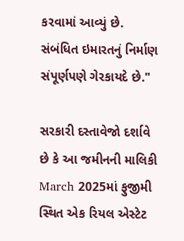કરવામાં આવ્યું છે. સંબંધિત ઇમારતનું નિર્માણ સંપૂર્ણપણે ગેરકાયદે છે."

સરકારી દસ્તાવેજો દર્શાવે છે કે આ જમીનની માલિકી March 2025માં ફુજીમી સ્થિત એક રિયલ એસ્ટેટ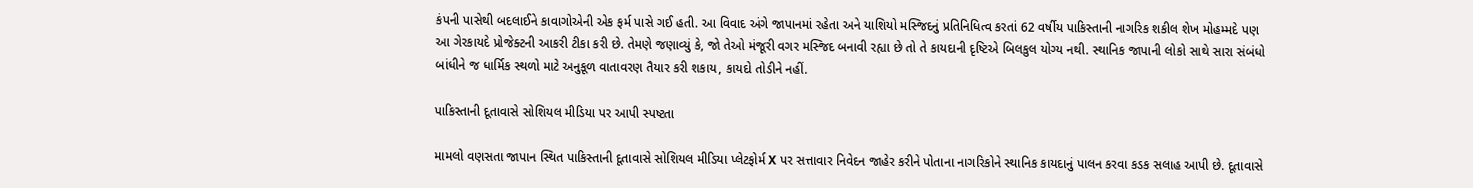કંપની પાસેથી બદલાઈને કાવાગોએની એક ફર્મ પાસે ગઈ હતી. આ વિવાદ અંગે જાપાનમાં રહેતા અને યાશિયો મસ્જિદનું પ્રતિનિધિત્વ કરતાં 62 વર્ષીય પાકિસ્તાની નાગરિક શકીલ શેખ મોહમ્મદે પણ આ ગેરકાયદે પ્રોજેક્ટની આકરી ટીકા કરી છે. તેમણે જણાવ્યું કે, જો તેઓ મંજૂરી વગર મસ્જિદ બનાવી રહ્યા છે તો તે કાયદાની દૃષ્ટિએ બિલકુલ યોગ્ય નથી. સ્થાનિક જાપાની લોકો સાથે સારા સંબંધો બાંધીને જ ધાર્મિક સ્થળો માટે અનુકૂળ વાતાવરણ તૈયાર કરી શકાય, કાયદો તોડીને નહીં.

પાકિસ્તાની દૂતાવાસે સોશિયલ મીડિયા પર આપી સ્પષ્ટતા

મામલો વણસતા જાપાન સ્થિત પાકિસ્તાની દૂતાવાસે સોશિયલ મીડિયા પ્લેટફોર્મ X પર સત્તાવાર નિવેદન જાહેર કરીને પોતાના નાગરિકોને સ્થાનિક કાયદાનું પાલન કરવા કડક સલાહ આપી છે. દૂતાવાસે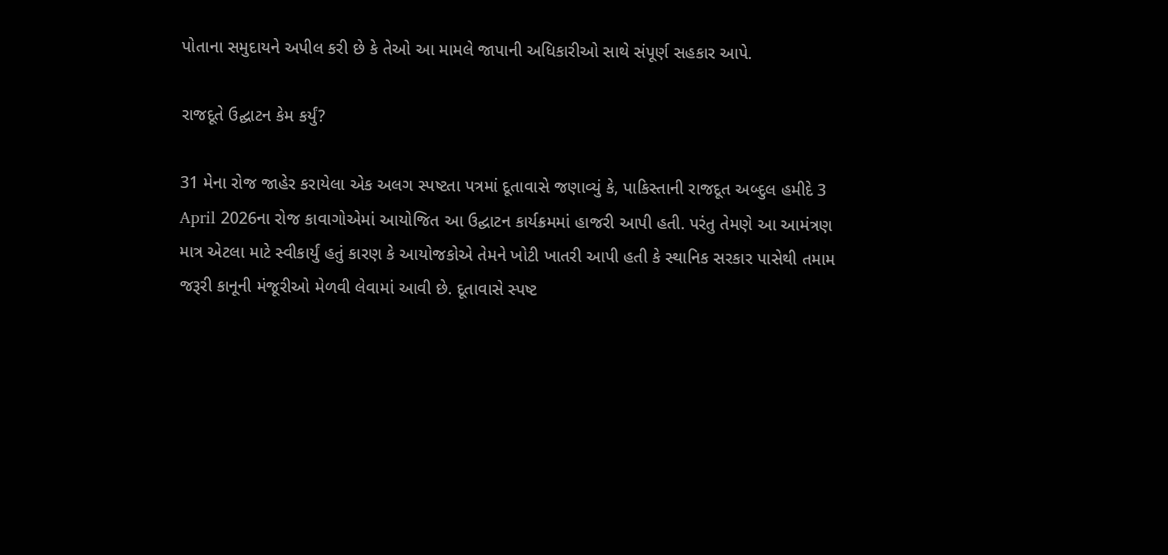પોતાના સમુદાયને અપીલ કરી છે કે તેઓ આ મામલે જાપાની અધિકારીઓ સાથે સંપૂર્ણ સહકાર આપે.

રાજદૂતે ઉદ્ઘાટન કેમ કર્યું?

31 મેના રોજ જાહેર કરાયેલા એક અલગ સ્પષ્ટતા પત્રમાં દૂતાવાસે જણાવ્યું કે, પાકિસ્તાની રાજદૂત અબ્દુલ હમીદે 3 April 2026ના રોજ કાવાગોએમાં આયોજિત આ ઉદ્ઘાટન કાર્યક્રમમાં હાજરી આપી હતી. પરંતુ તેમણે આ આમંત્રણ માત્ર એટલા માટે સ્વીકાર્યું હતું કારણ કે આયોજકોએ તેમને ખોટી ખાતરી આપી હતી કે સ્થાનિક સરકાર પાસેથી તમામ જરૂરી કાનૂની મંજૂરીઓ મેળવી લેવામાં આવી છે. દૂતાવાસે સ્પષ્ટ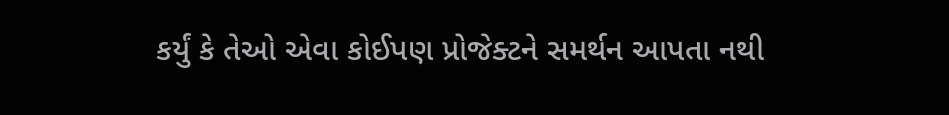કર્યું કે તેઓ એવા કોઈપણ પ્રોજેક્ટને સમર્થન આપતા નથી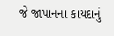જે જાપાનના કાયદાનું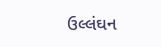ઉલ્લંઘન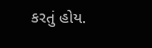કરતું હોય.